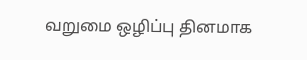வறுமை ஒழிப்பு தினமாக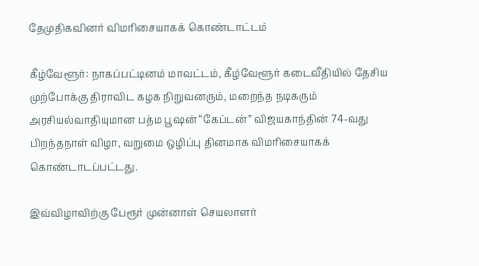தேமுதிகவினர் விமரிசையாகக் கொண்டாட்டம்

கீழ்வேளூர்: நாகப்பட்டினம் மாவட்டம், கீழ்வேளூர் கடைவீதியில் தேசிய முற்போக்கு திராவிட கழக நிறுவனரும், மறைந்த நடிகரும் அரசியல்வாதியுமான பத்ம பூஷன் “கேப்டன்” விஜயகாந்தின் 74-வது பிறந்தநாள் விழா, வறுமை ஒழிப்பு தினமாக விமரிசையாகக் கொண்டாடப்பட்டது.

இவ்விழாவிற்கு பேரூர் முன்னாள் செயலாளர்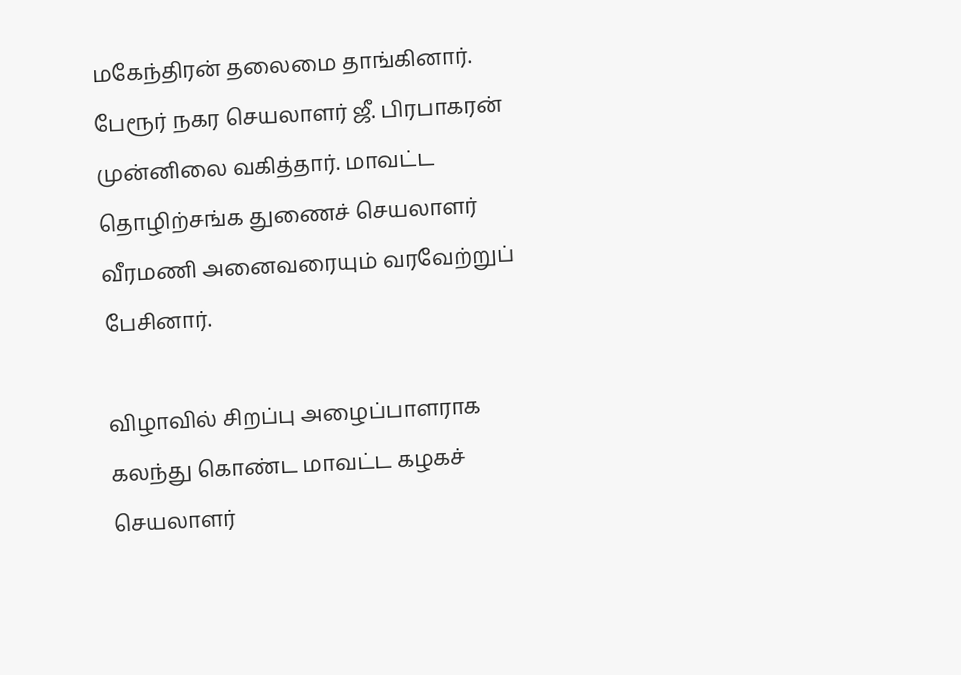மகேந்திரன் தலைமை தாங்கினார். பேரூர் நகர செயலாளர் ஜீ. பிரபாகரன் முன்னிலை வகித்தார். மாவட்ட தொழிற்சங்க துணைச் செயலாளர் வீரமணி அனைவரையும் வரவேற்றுப் பேசினார்.

விழாவில் சிறப்பு அழைப்பாளராக கலந்து கொண்ட மாவட்ட கழகச் செயலாளர்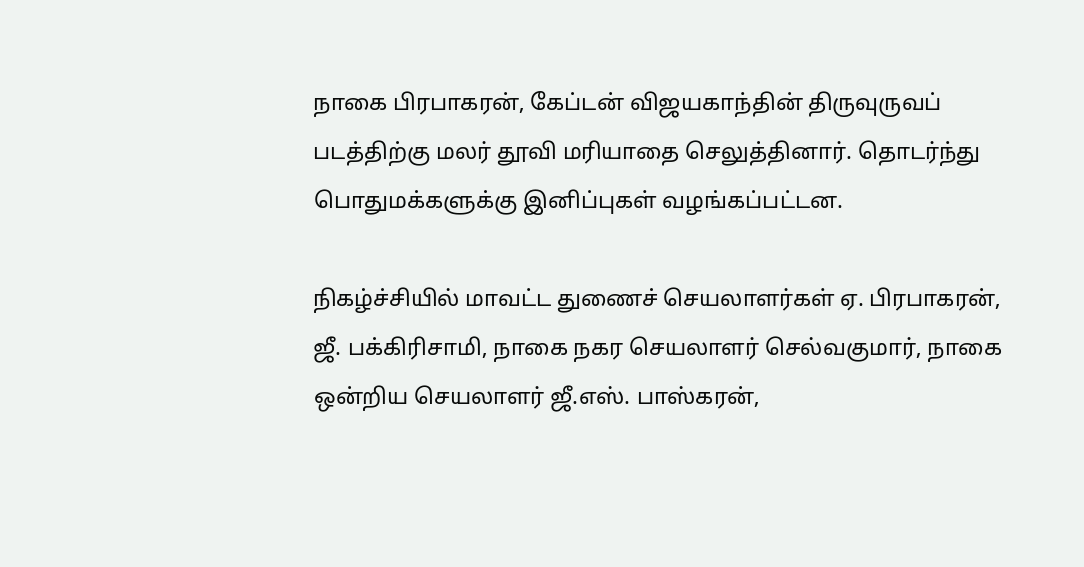நாகை பிரபாகரன், கேப்டன் விஜயகாந்தின் திருவுருவப் படத்திற்கு மலர் தூவி மரியாதை செலுத்தினார். தொடர்ந்து பொதுமக்களுக்கு இனிப்புகள் வழங்கப்பட்டன.

நிகழ்ச்சியில் மாவட்ட துணைச் செயலாளர்கள் ஏ. பிரபாகரன், ஜீ. பக்கிரிசாமி, நாகை நகர செயலாளர் செல்வகுமார், நாகை ஒன்றிய செயலாளர் ஜீ.எஸ். பாஸ்கரன்,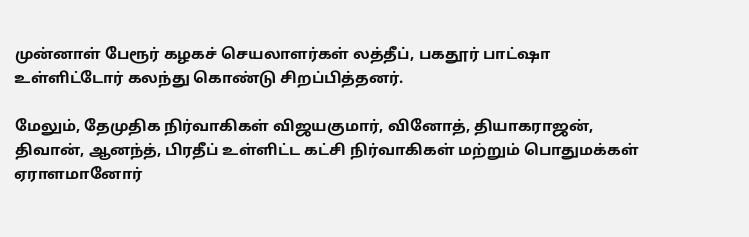முன்னாள் பேரூர் கழகச் செயலாளர்கள் லத்தீப், பகதூர் பாட்ஷா உள்ளிட்டோர் கலந்து கொண்டு சிறப்பித்தனர்.

மேலும், தேமுதிக நிர்வாகிகள் விஜயகுமார், வினோத், தியாகராஜன், திவான், ஆனந்த், பிரதீப் உள்ளிட்ட கட்சி நிர்வாகிகள் மற்றும் பொதுமக்கள் ஏராளமானோர்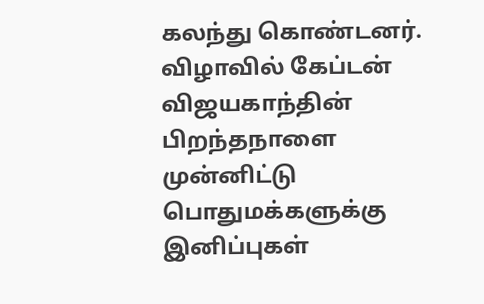கலந்து கொண்டனர். விழாவில் கேப்டன் விஜயகாந்தின் பிறந்தநாளை முன்னிட்டு பொதுமக்களுக்கு இனிப்புகள்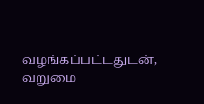வழங்கப்பட்டதுடன், வறுமை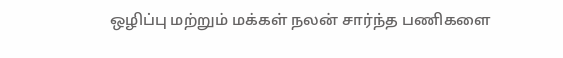ஒழிப்பு மற்றும் மக்கள் நலன் சார்ந்த பணிகளை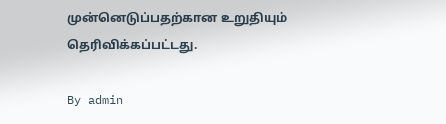முன்னெடுப்பதற்கான உறுதியும் தெரிவிக்கப்பட்டது.

By admin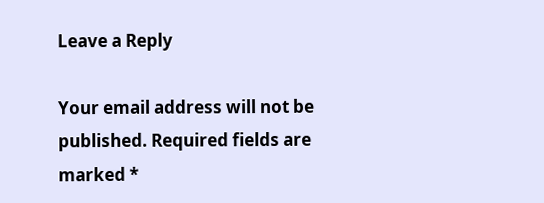Leave a Reply

Your email address will not be published. Required fields are marked *